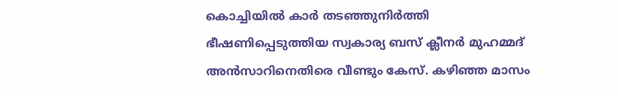കൊച്ചിയില്‍ കാർ തടഞ്ഞുനിർത്തി ഭീഷണിപ്പെടുത്തിയ സ്വകാര്യ ബസ് ക്ലീനർ മുഹമ്മദ് അൻസാറിനെതിരെ വീണ്ടും കേസ്. കഴിഞ്ഞ മാസം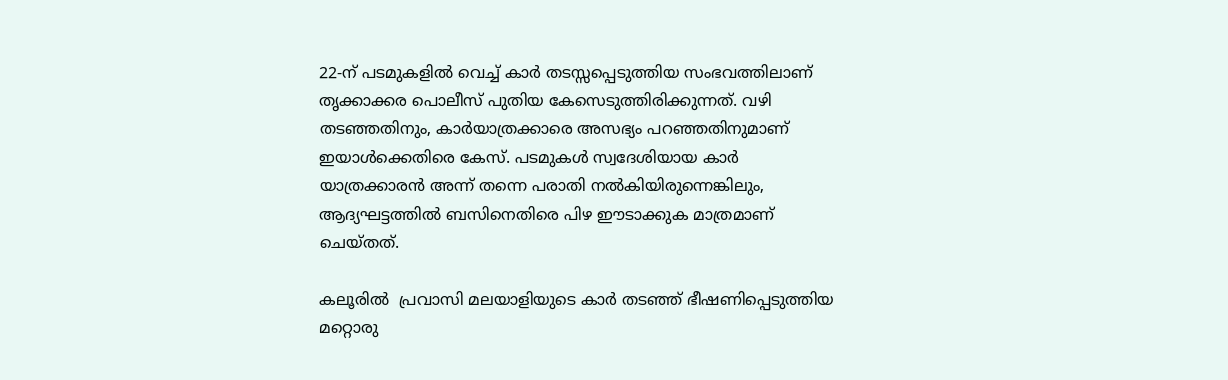22-ന് പടമുകളിൽ വെച്ച് കാർ തടസ്സപ്പെടുത്തിയ സംഭവത്തിലാണ് തൃക്കാക്കര പൊലീസ് പുതിയ കേസെടുത്തിരിക്കുന്നത്. വഴി തടഞ്ഞതിനും, കാര്‍യാത്രക്കാരെ അസഭ്യം പറഞ്ഞതിനുമാണ്  ഇയാൾക്കെതിരെ കേസ്. പടമുകൾ സ്വദേശിയായ കാർ യാത്രക്കാരൻ അന്ന് തന്നെ പരാതി നൽകിയിരുന്നെങ്കിലും, ആദ്യഘട്ടത്തിൽ ബസിനെതിരെ പിഴ ഈടാക്കുക മാത്രമാണ് ചെയ്തത്.

കലൂരിൽ  പ്രവാസി മലയാളിയുടെ കാർ തടഞ്ഞ് ഭീഷണിപ്പെടുത്തിയ മറ്റൊരു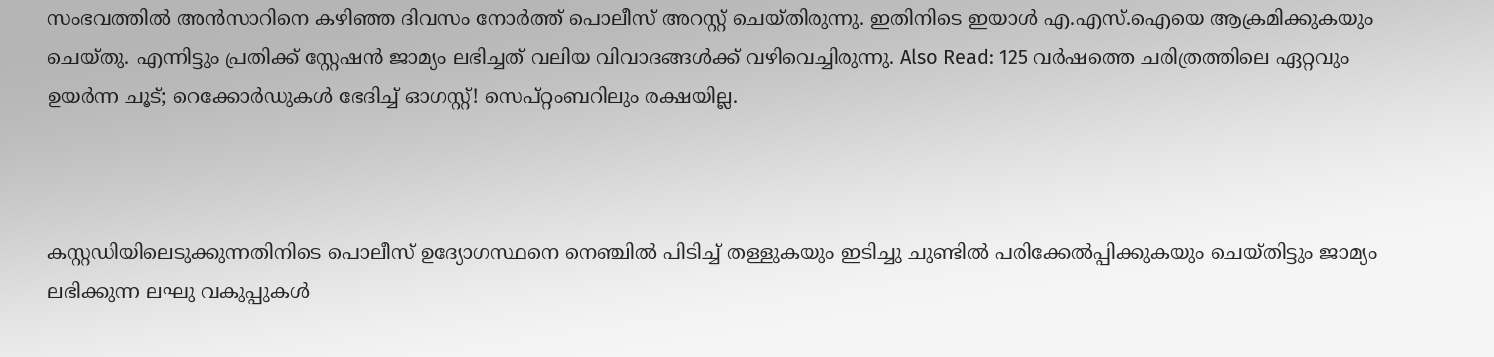സംഭവത്തിൽ അൻസാറിനെ കഴിഞ്ഞ ദിവസം നോർത്ത് പൊലീസ് അറസ്റ്റ് ചെയ്തിരുന്നു. ഇതിനിടെ ഇയാള്‍ എ.എസ്.ഐയെ ആക്രമിക്കുകയും ചെയ്തു. എന്നിട്ടും പ്രതിക്ക് സ്റ്റേഷൻ ജാമ്യം ലഭിച്ചത് വലിയ വിവാദങ്ങൾക്ക് വഴിവെച്ചിരുന്നു. Also Read: 125 വർഷത്തെ ചരിത്രത്തിലെ ഏറ്റവും ഉയർന്ന ചൂട്; റെക്കോർഡുകൾ ഭേദിച്ച് ഓഗസ്റ്റ്! സെപ്റ്റംബറിലും രക്ഷയില്ല.



കസ്റ്റഡിയിലെടുക്കുന്നതിനിടെ പൊലീസ് ഉദ്യോഗസ്ഥനെ നെഞ്ചിൽ പിടിച്ച് തള്ളുകയും ഇടിച്ചു ചുണ്ടിൽ പരിക്കേൽപ്പിക്കുകയും ചെയ്തിട്ടും ജാമ്യം ലഭിക്കുന്ന ലഘു വകുപ്പുകൾ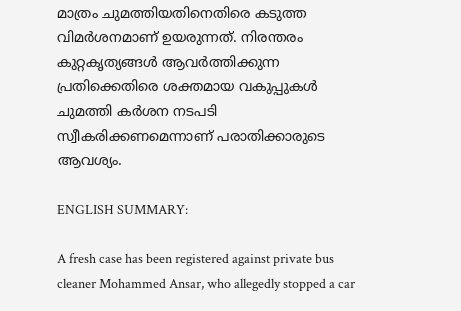മാത്രം ചുമത്തിയതിനെതിരെ കടുത്ത വിമർശനമാണ് ഉയരുന്നത്. നിരന്തരം കുറ്റകൃത്യങ്ങൾ ആവർത്തിക്കുന്ന പ്രതിക്കെതിരെ ശക്തമായ വകുപ്പുകൾ ചുമത്തി കർശന നടപടി സ്വീകരിക്കണമെന്നാണ് പരാതിക്കാരുടെ ആവശ്യം.

ENGLISH SUMMARY:

A fresh case has been registered against private bus cleaner Mohammed Ansar, who allegedly stopped a car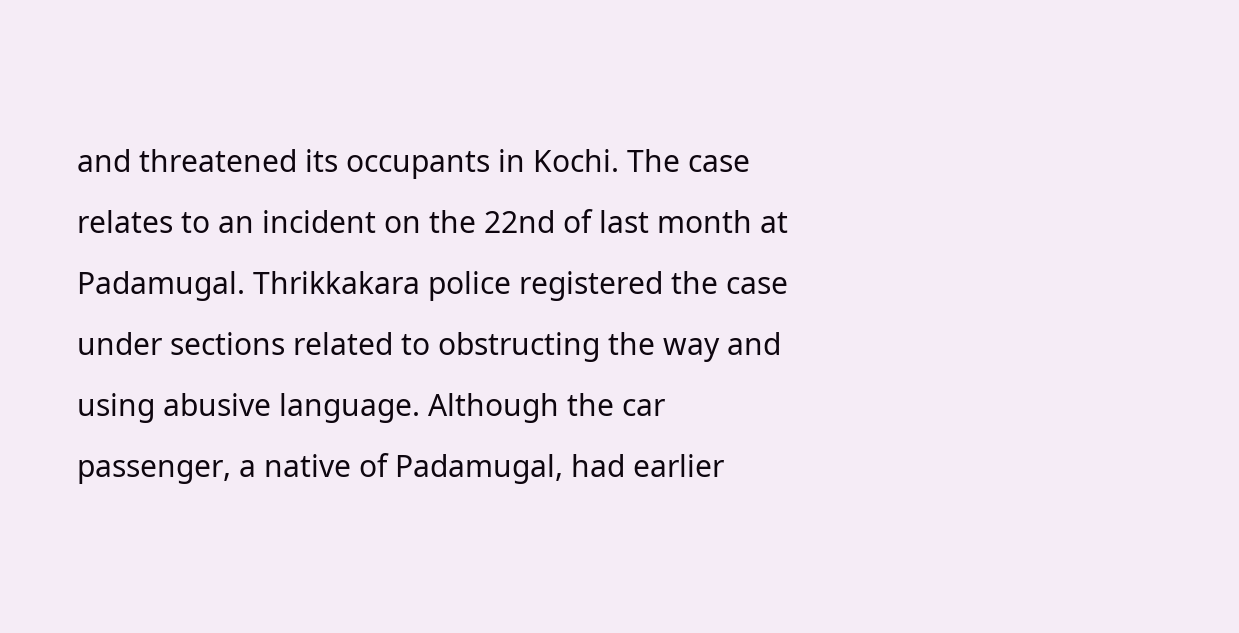and threatened its occupants in Kochi. The case relates to an incident on the 22nd of last month at Padamugal. Thrikkakara police registered the case under sections related to obstructing the way and using abusive language. Although the car passenger, a native of Padamugal, had earlier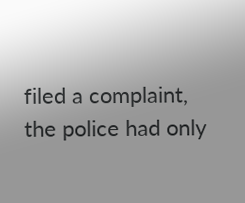filed a complaint, the police had only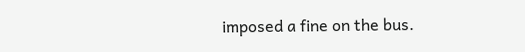imposed a fine on the bus.